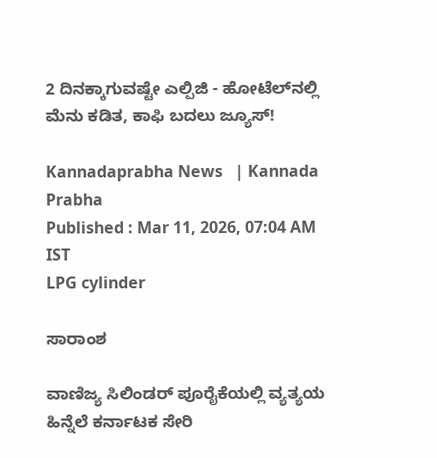2 ದಿನಕ್ಕಾಗುವಷ್ಟೇ ಎಲ್ಪಿಜಿ - ಹೋಟೆಲ್‌ನಲ್ಲಿ ಮೆನು ಕಡಿತ, ಕಾಫಿ ಬದಲು ಜ್ಯೂಸ್‌!

Kannadaprabha News   | Kannada Prabha
Published : Mar 11, 2026, 07:04 AM IST
LPG cylinder

ಸಾರಾಂಶ

ವಾಣಿಜ್ಯ ಸಿಲಿಂಡರ್ ಪೂರೈಕೆಯಲ್ಲಿ ವ್ಯತ್ಯಯ ಹಿನ್ನೆಲೆ ಕರ್ನಾಟಕ ಸೇರಿ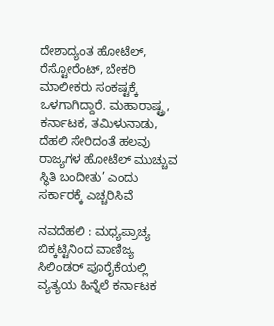ದೇಶಾದ್ಯಂತ ಹೋಟೆಲ್‌, ರೆಸ್ಟೋರೆಂಟ್‌, ಬೇಕರಿ ಮಾಲೀಕರು ಸಂಕಷ್ಟಕ್ಕೆ ಒಳಗಾಗಿದ್ದಾರೆ. ಮಹಾರಾಷ್ಟ್ರ, ಕರ್ನಾಟಕ, ತಮಿಳುನಾಡು, ದೆಹಲಿ ಸೇರಿದಂತೆ ಹಲವು ರಾಜ್ಯಗಳ ಹೋಟೆಲ್‌ ಮುಚ್ಚುವ ಸ್ಥಿತಿ ಬಂದೀತು’ ಎಂದು ಸರ್ಕಾರಕ್ಕೆ ಎಚ್ಚರಿಸಿವೆ

ನವದೆಹಲಿ : ಮಧ್ಯಪ್ರಾಚ್ಯ ಬಿಕ್ಕಟ್ಟಿನಿಂದ ವಾಣಿಜ್ಯ ಸಿಲಿಂಡರ್ ಪೂರೈಕೆಯಲ್ಲಿ ವ್ಯತ್ಯಯ ಹಿನ್ನೆಲೆ ಕರ್ನಾಟಕ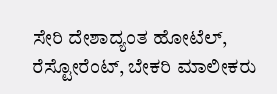ಸೇರಿ ದೇಶಾದ್ಯಂತ ಹೋಟೆಲ್‌, ರೆಸ್ಟೋರೆಂಟ್‌, ಬೇಕರಿ ಮಾಲೀಕರು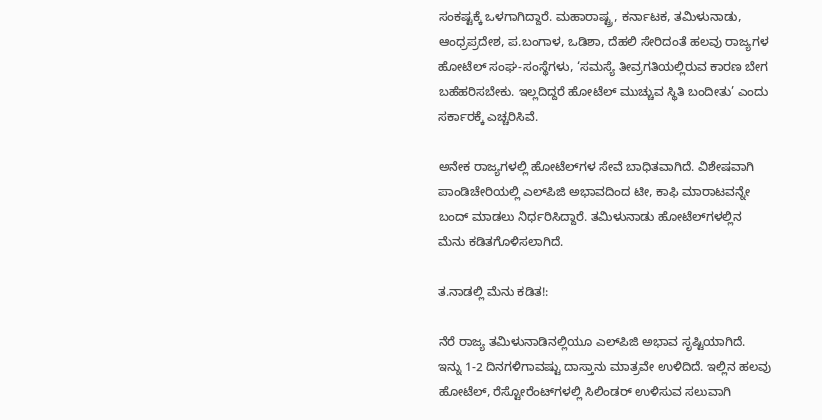ಸಂಕಷ್ಟಕ್ಕೆ ಒಳಗಾಗಿದ್ದಾರೆ. ಮಹಾರಾಷ್ಟ್ರ, ಕರ್ನಾಟಕ, ತಮಿಳುನಾಡು, ಆಂಧ್ರಪ್ರದೇಶ, ಪ.ಬಂಗಾಳ, ಒಡಿಶಾ, ದೆಹಲಿ ಸೇರಿದಂತೆ ಹಲವು ರಾಜ್ಯಗಳ ಹೋಟೆಲ್‌ ಸಂಘ-ಸಂಸ್ಥೆಗಳು, ‘ಸಮಸ್ಯೆ ತೀವ್ರಗತಿಯಲ್ಲಿರುವ ಕಾರಣ ಬೇಗ ಬಹೆಹರಿಸಬೇಕು. ಇಲ್ಲದಿದ್ದರೆ ಹೋಟೆಲ್‌ ಮುಚ್ಚುವ ಸ್ಥಿತಿ ಬಂದೀತು’ ಎಂದು ಸರ್ಕಾರಕ್ಕೆ ಎಚ್ಚರಿಸಿವೆ.

ಅನೇಕ ರಾಜ್ಯಗಳಲ್ಲಿ ಹೋಟೆಲ್‌ಗಳ ಸೇವೆ ಬಾಧಿತವಾಗಿದೆ. ವಿಶೇಷವಾಗಿ ಪಾಂಡಿಚೇರಿಯಲ್ಲಿ ಎಲ್‌ಪಿಜಿ ಅಭಾವದಿಂದ ಟೀ, ಕಾಫಿ ಮಾರಾಟವನ್ನೇ ಬಂದ್‌ ಮಾಡಲು ನಿರ್ಧರಿಸಿದ್ದಾರೆ. ತಮಿಳುನಾಡು ಹೋಟೆಲ್‌ಗಳಲ್ಲಿನ ಮೆನು ಕಡಿತಗೊಳಿಸಲಾಗಿದೆ.

ತ.ನಾಡಲ್ಲಿ ಮೆನು ಕಡಿತ!:

ನೆರೆ ರಾಜ್ಯ ತಮಿಳುನಾಡಿನಲ್ಲಿಯೂ ಎಲ್‌ಪಿಜಿ ಅಭಾವ ಸೃಷ್ಟಿಯಾಗಿದೆ. ಇನ್ನು 1-2 ದಿನಗಳಿಗಾವಷ್ಟು ದಾಸ್ತಾನು ಮಾತ್ರವೇ ಉಳಿದಿದೆ. ಇಲ್ಲಿನ ಹಲವು ಹೋಟೆಲ್‌, ರೆಸ್ಟೋರೆಂಟ್‌ಗಳಲ್ಲಿ ಸಿಲಿಂಡರ್‌ ಉಳಿಸುವ ಸಲುವಾಗಿ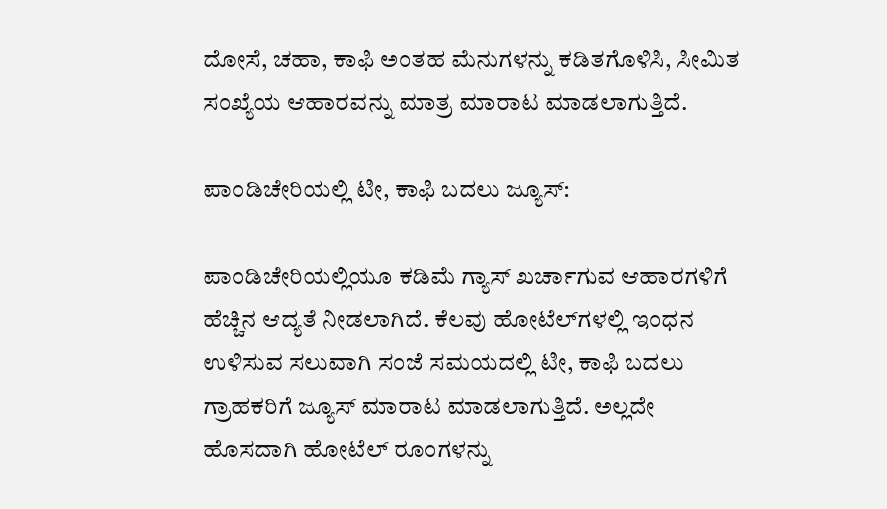ದೋಸೆ, ಚಹಾ, ಕಾಫಿ ಅಂತಹ ಮೆನುಗಳನ್ನು ಕಡಿತಗೊಳಿಸಿ, ಸೀಮಿತ ಸಂಖ್ಯೆಯ ಆಹಾರವನ್ನು ಮಾತ್ರ ಮಾರಾಟ ಮಾಡಲಾಗುತ್ತಿದೆ.

ಪಾಂಡಿಚೇರಿಯಲ್ಲಿ ಟೀ, ಕಾಫಿ ಬದಲು ಜ್ಯೂಸ್‌:

ಪಾಂಡಿಚೇರಿಯಲ್ಲಿಯೂ ಕಡಿಮೆ ಗ್ಯಾಸ್‌ ಖರ್ಚಾಗುವ ಆಹಾರಗಳಿಗೆ ಹೆಚ್ಚಿನ ಆದ್ಯತೆ ನೀಡಲಾಗಿದೆ. ಕೆಲವು ಹೋಟೆಲ್‌ಗಳಲ್ಲಿ ಇಂಧನ ಉಳಿಸುವ ಸಲುವಾಗಿ ಸಂಜೆ ಸಮಯದಲ್ಲಿ ಟೀ, ಕಾಫಿ ಬದಲು ಗ್ರಾಹಕರಿಗೆ ಜ್ಯೂಸ್‌ ಮಾರಾಟ ಮಾಡಲಾಗುತ್ತಿದೆ. ಅಲ್ಲದೇ ಹೊಸದಾಗಿ ಹೋಟೆಲ್‌ ರೂಂಗಳನ್ನು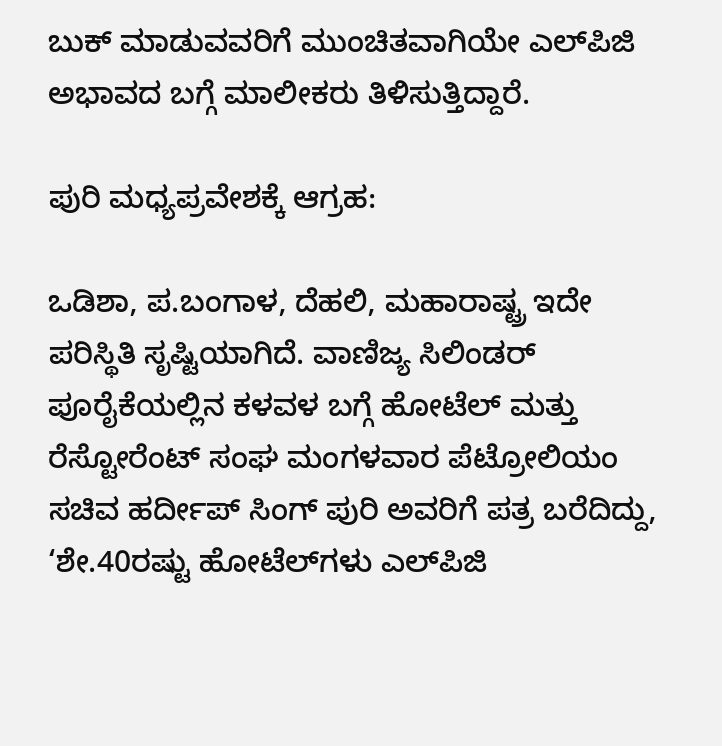ಬುಕ್‌ ಮಾಡುವವರಿಗೆ ಮುಂಚಿತವಾಗಿಯೇ ಎಲ್‌ಪಿಜಿ ಅಭಾವದ ಬಗ್ಗೆ ಮಾಲೀಕರು ತಿಳಿಸುತ್ತಿದ್ದಾರೆ.

ಪುರಿ ಮಧ್ಯಪ್ರವೇಶಕ್ಕೆ ಆಗ್ರಹ:

ಒಡಿಶಾ, ಪ.ಬಂಗಾಳ, ದೆಹಲಿ, ಮಹಾರಾಷ್ಟ್ರ ಇದೇ ಪರಿಸ್ಥಿತಿ ಸೃಷ್ಟಿಯಾಗಿದೆ. ವಾಣಿಜ್ಯ ಸಿಲಿಂಡರ್‌ ಪೂರೈಕೆಯಲ್ಲಿನ ಕಳವಳ ಬಗ್ಗೆ ಹೋಟೆಲ್‌ ಮತ್ತು ರೆಸ್ಟೋರೆಂಟ್‌ ಸಂಘ ಮಂಗಳವಾರ ಪೆಟ್ರೋಲಿಯಂ ಸಚಿವ ಹರ್ದೀಪ್‌ ಸಿಂಗ್‌ ಪುರಿ ಅವರಿಗೆ ಪತ್ರ ಬರೆದಿದ್ದು, ‘ಶೇ.40ರಷ್ಟು ಹೋಟೆಲ್‌ಗಳು ಎಲ್‌ಪಿಜಿ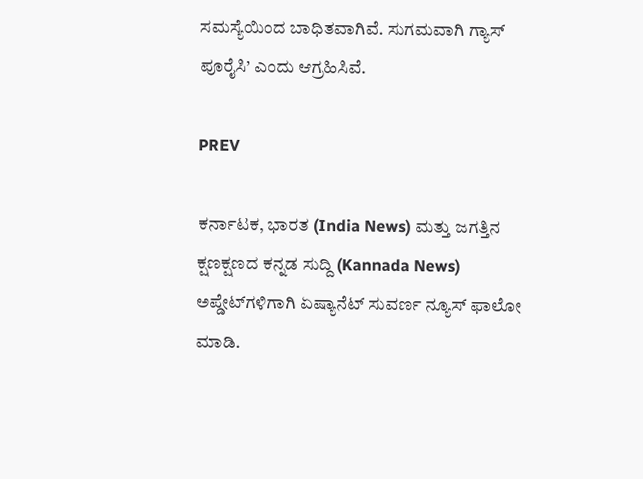ಸಮಸ್ಯೆಯಿಂದ ಬಾಧಿತವಾಗಿವೆ. ಸುಗಮವಾಗಿ ಗ್ಯಾಸ್‌ ಪೂರೈಸಿ’ ಎಂದು ಆಗ್ರಹಿಸಿವೆ.

PREV

ಕರ್ನಾಟಕ, ಭಾರತ (India News) ಮತ್ತು ಜಗತ್ತಿನ ಕ್ಷಣಕ್ಷಣದ ಕನ್ನಡ ಸುದ್ದಿ (Kannada News) ಅಪ್ಡೇಟ್‌ಗಳಿಗಾಗಿ ಏಷ್ಯಾನೆಟ್ ಸುವರ್ಣ ನ್ಯೂಸ್‌ ಫಾಲೋ ಮಾಡಿ.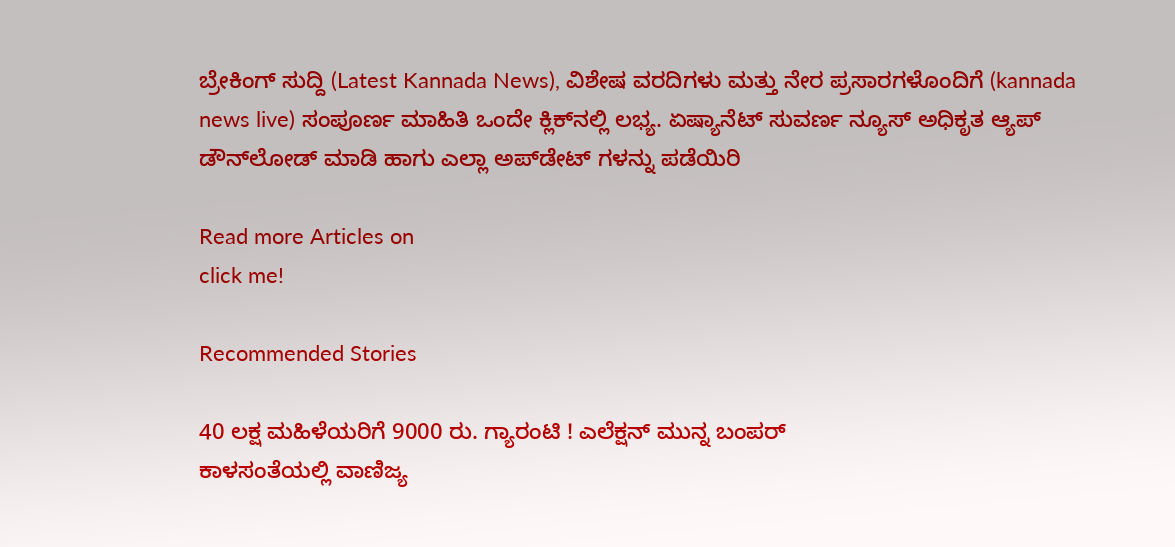ಬ್ರೇಕಿಂಗ್ ಸುದ್ದಿ (Latest Kannada News), ವಿಶೇಷ ವರದಿಗಳು ಮತ್ತು ನೇರ ಪ್ರಸಾರಗಳೊಂದಿಗೆ (kannada news live) ಸಂಪೂರ್ಣ ಮಾಹಿತಿ ಒಂದೇ ಕ್ಲಿಕ್‌ನಲ್ಲಿ ಲಭ್ಯ. ಏಷ್ಯಾನೆಟ್ ಸುವರ್ಣ ನ್ಯೂಸ್ ಅಧಿಕೃತ ಆ್ಯಪ್ ಡೌನ್‌ಲೋಡ್ ಮಾಡಿ ಹಾಗು ಎಲ್ಲಾ ಅಪ್‌ಡೇಟ್ ಗಳನ್ನು ಪಡೆಯಿರಿ

Read more Articles on
click me!

Recommended Stories

40 ಲಕ್ಷ ಮಹಿಳೆಯರಿಗೆ 9000 ರು. ಗ್ಯಾರಂಟಿ ! ಎಲೆಕ್ಷನ್‌ ಮುನ್ನ ಬಂಪರ್‌
ಕಾಳಸಂತೆಯಲ್ಲಿ ವಾಣಿಜ್ಯ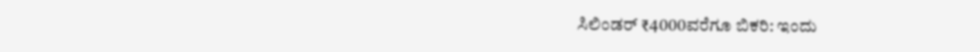ಸಿಲಿಂಡರ್ ₹4000ವರೆಗೂ ಬಿಕರಿ: ಇಂದು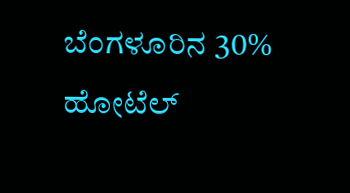ಬೆಂಗಳೂರಿನ 30% ಹೋಟೆಲ್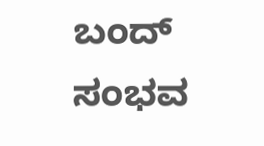ಬಂದ್‌ ಸಂಭವ